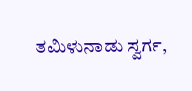ತಮಿಳುನಾಡು ಸ್ವರ್ಗ,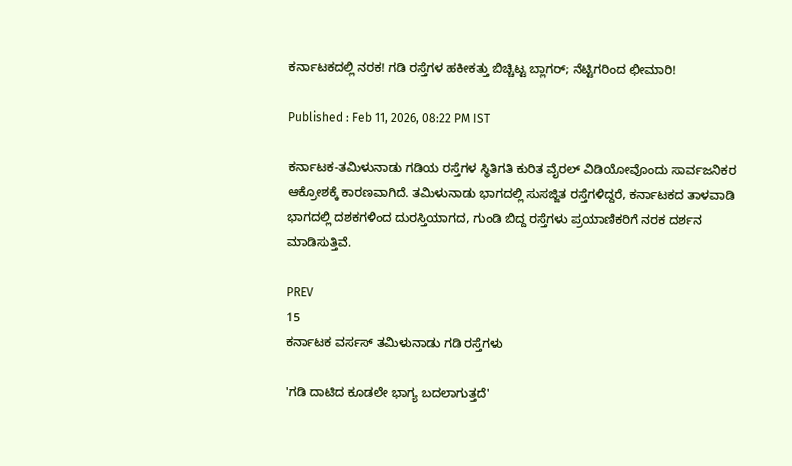ಕರ್ನಾಟಕದಲ್ಲಿ ನರಕ! ಗಡಿ ರಸ್ತೆಗಳ ಹಕೀಕತ್ತು ಬಿಚ್ಚಿಟ್ಟ ಬ್ಲಾಗರ್; ನೆಟ್ಟಿಗರಿಂದ ಛೀಮಾರಿ!

Published : Feb 11, 2026, 08:22 PM IST

ಕರ್ನಾಟಕ-ತಮಿಳುನಾಡು ಗಡಿಯ ರಸ್ತೆಗಳ ಸ್ಥಿತಿಗತಿ ಕುರಿತ ವೈರಲ್ ವಿಡಿಯೋವೊಂದು ಸಾರ್ವಜನಿಕರ ಆಕ್ರೋಶಕ್ಕೆ ಕಾರಣವಾಗಿದೆ. ತಮಿಳುನಾಡು ಭಾಗದಲ್ಲಿ ಸುಸಜ್ಜಿತ ರಸ್ತೆಗಳಿದ್ದರೆ, ಕರ್ನಾಟಕದ ತಾಳವಾಡಿ ಭಾಗದಲ್ಲಿ ದಶಕಗಳಿಂದ ದುರಸ್ತಿಯಾಗದ, ಗುಂಡಿ ಬಿದ್ದ ರಸ್ತೆಗಳು ಪ್ರಯಾಣಿಕರಿಗೆ ನರಕ ದರ್ಶನ ಮಾಡಿಸುತ್ತಿವೆ.

PREV
15
ಕರ್ನಾಟಕ ವರ್ಸಸ್ ತಮಿಳುನಾಡು ಗಡಿ ರಸ್ತೆಗಳು

'ಗಡಿ ದಾಟಿದ ಕೂಡಲೇ ಭಾಗ್ಯ ಬದಲಾಗುತ್ತದೆ'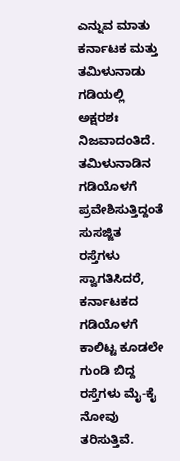ಎನ್ನುವ ಮಾತು ಕರ್ನಾಟಕ ಮತ್ತು ತಮಿಳುನಾಡು ಗಡಿಯಲ್ಲಿ ಅಕ್ಷರಶಃ ನಿಜವಾದಂತಿದೆ. ತಮಿಳುನಾಡಿನ ಗಡಿಯೊಳಗೆ ಪ್ರವೇಶಿಸುತ್ತಿದ್ದಂತೆ ಸುಸಜ್ಜಿತ ರಸ್ತೆಗಳು ಸ್ವಾಗತಿಸಿದರೆ, ಕರ್ನಾಟಕದ ಗಡಿಯೊಳಗೆ ಕಾಲಿಟ್ಟ ಕೂಡಲೇ ಗುಂಡಿ ಬಿದ್ದ ರಸ್ತೆಗಳು ಮೈ-ಕೈ ನೋವು ತರಿಸುತ್ತಿವೆ.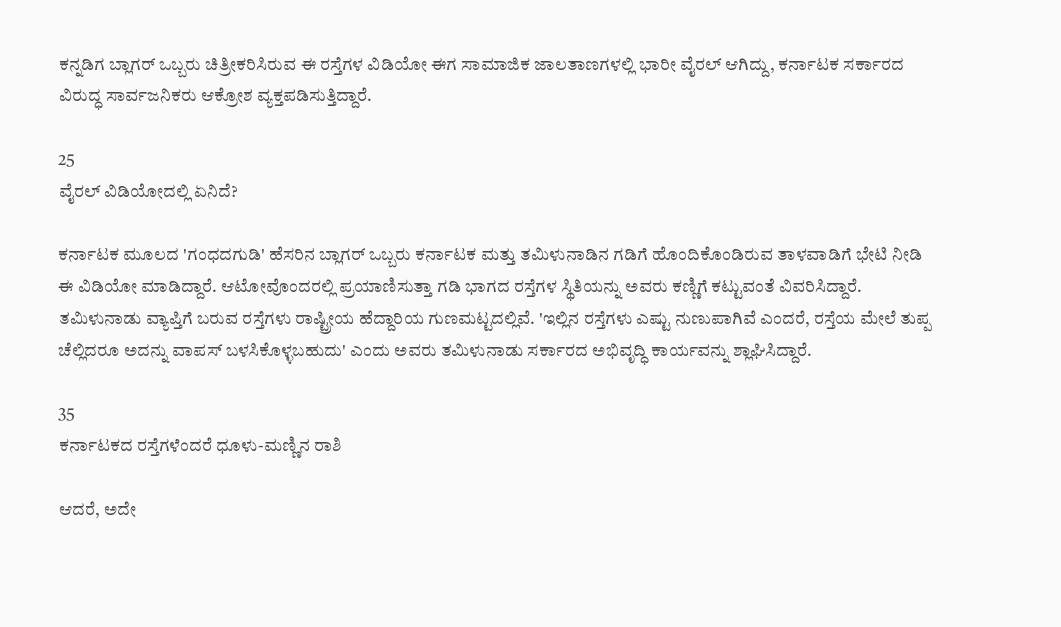ಕನ್ನಡಿಗ ಬ್ಲಾಗರ್ ಒಬ್ಬರು ಚಿತ್ರೀಕರಿಸಿರುವ ಈ ರಸ್ತೆಗಳ ವಿಡಿಯೋ ಈಗ ಸಾಮಾಜಿಕ ಜಾಲತಾಣಗಳಲ್ಲಿ ಭಾರೀ ವೈರಲ್ ಆಗಿದ್ದು, ಕರ್ನಾಟಕ ಸರ್ಕಾರದ ವಿರುದ್ಧ ಸಾರ್ವಜನಿಕರು ಆಕ್ರೋಶ ವ್ಯಕ್ತಪಡಿಸುತ್ತಿದ್ದಾರೆ.

25
ವೈರಲ್ ವಿಡಿಯೋದಲ್ಲಿ ಏನಿದೆ?

ಕರ್ನಾಟಕ ಮೂಲದ 'ಗಂಧದಗುಡಿ' ಹೆಸರಿನ ಬ್ಲಾಗರ್ ಒಬ್ಬರು ಕರ್ನಾಟಕ ಮತ್ತು ತಮಿಳುನಾಡಿನ ಗಡಿಗೆ ಹೊಂದಿಕೊಂಡಿರುವ ತಾಳವಾಡಿಗೆ ಭೇಟಿ ನೀಡಿ ಈ ವಿಡಿಯೋ ಮಾಡಿದ್ದಾರೆ. ಆಟೋವೊಂದರಲ್ಲಿ ಪ್ರಯಾಣಿಸುತ್ತಾ ಗಡಿ ಭಾಗದ ರಸ್ತೆಗಳ ಸ್ಥಿತಿಯನ್ನು ಅವರು ಕಣ್ಣಿಗೆ ಕಟ್ಟುವಂತೆ ವಿವರಿಸಿದ್ದಾರೆ. ತಮಿಳುನಾಡು ವ್ಯಾಪ್ತಿಗೆ ಬರುವ ರಸ್ತೆಗಳು ರಾಷ್ಟ್ರೀಯ ಹೆದ್ದಾರಿಯ ಗುಣಮಟ್ಟದಲ್ಲಿವೆ. 'ಇಲ್ಲಿನ ರಸ್ತೆಗಳು ಎಷ್ಟು ನುಣುಪಾಗಿವೆ ಎಂದರೆ, ರಸ್ತೆಯ ಮೇಲೆ ತುಪ್ಪ ಚೆಲ್ಲಿದರೂ ಅದನ್ನು ವಾಪಸ್ ಬಳಸಿಕೊಳ್ಳಬಹುದು' ಎಂದು ಅವರು ತಮಿಳುನಾಡು ಸರ್ಕಾರದ ಅಭಿವೃದ್ಧಿ ಕಾರ್ಯವನ್ನು ಶ್ಲಾಘಿಸಿದ್ದಾರೆ.

35
ಕರ್ನಾಟಕದ ರಸ್ತೆಗಳೆಂದರೆ ಧೂಳು-ಮಣ್ಣಿನ ರಾಶಿ

ಆದರೆ, ಅದೇ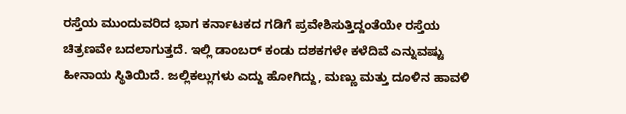ರಸ್ತೆಯ ಮುಂದುವರಿದ ಭಾಗ ಕರ್ನಾಟಕದ ಗಡಿಗೆ ಪ್ರವೇಶಿಸುತ್ತಿದ್ದಂತೆಯೇ ರಸ್ತೆಯ ಚಿತ್ರಣವೇ ಬದಲಾಗುತ್ತದೆ. ಇಲ್ಲಿ ಡಾಂಬರ್ ಕಂಡು ದಶಕಗಳೇ ಕಳೆದಿವೆ ಎನ್ನುವಷ್ಟು ಹೀನಾಯ ಸ್ಥಿತಿಯಿದೆ. ಜಲ್ಲಿಕಲ್ಲುಗಳು ಎದ್ದು ಹೋಗಿದ್ದು, ಮಣ್ಣು ಮತ್ತು ದೂಳಿನ ಹಾವಳಿ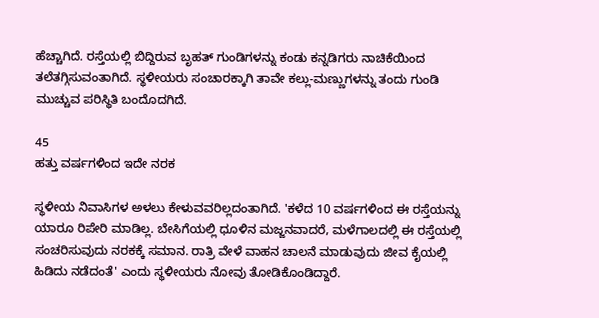ಹೆಚ್ಚಾಗಿದೆ. ರಸ್ತೆಯಲ್ಲಿ ಬಿದ್ದಿರುವ ಬೃಹತ್ ಗುಂಡಿಗಳನ್ನು ಕಂಡು ಕನ್ನಡಿಗರು ನಾಚಿಕೆಯಿಂದ ತಲೆತಗ್ಗಿಸುವಂತಾಗಿದೆ. ಸ್ಥಳೀಯರು ಸಂಚಾರಕ್ಕಾಗಿ ತಾವೇ ಕಲ್ಲು-ಮಣ್ಣುಗಳನ್ನು ತಂದು ಗುಂಡಿ ಮುಚ್ಚುವ ಪರಿಸ್ಥಿತಿ ಬಂದೊದಗಿದೆ.

45
ಹತ್ತು ವರ್ಷಗಳಿಂದ ಇದೇ ನರಕ

ಸ್ಥಳೀಯ ನಿವಾಸಿಗಳ ಅಳಲು ಕೇಳುವವರಿಲ್ಲದಂತಾಗಿದೆ. 'ಕಳೆದ 10 ವರ್ಷಗಳಿಂದ ಈ ರಸ್ತೆಯನ್ನು ಯಾರೂ ರಿಪೇರಿ ಮಾಡಿಲ್ಲ. ಬೇಸಿಗೆಯಲ್ಲಿ ಧೂಳಿನ ಮಜ್ಜನವಾದರೆ, ಮಳೆಗಾಲದಲ್ಲಿ ಈ ರಸ್ತೆಯಲ್ಲಿ ಸಂಚರಿಸುವುದು ನರಕಕ್ಕೆ ಸಮಾನ. ರಾತ್ರಿ ವೇಳೆ ವಾಹನ ಚಾಲನೆ ಮಾಡುವುದು ಜೀವ ಕೈಯಲ್ಲಿ ಹಿಡಿದು ನಡೆದಂತೆ' ಎಂದು ಸ್ಥಳೀಯರು ನೋವು ತೋಡಿಕೊಂಡಿದ್ದಾರೆ.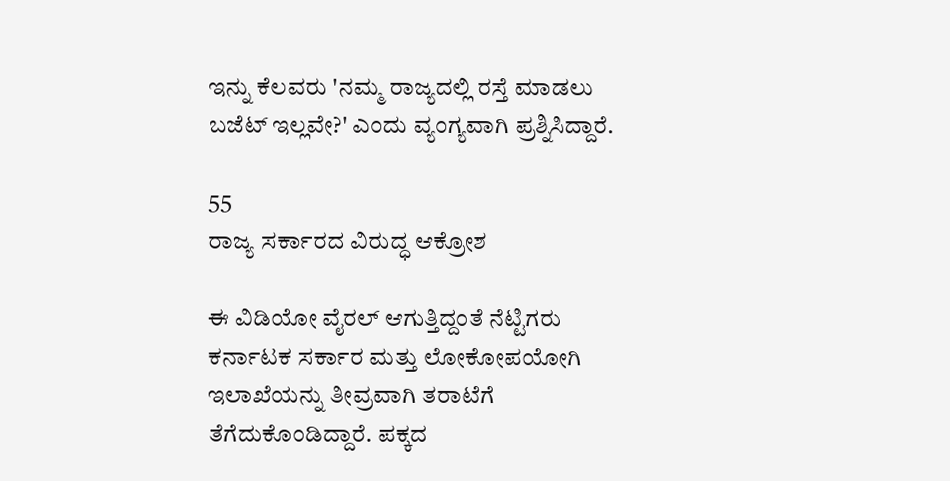ಇನ್ನು ಕೆಲವರು 'ನಮ್ಮ ರಾಜ್ಯದಲ್ಲಿ ರಸ್ತೆ ಮಾಡಲು ಬಜೆಟ್ ಇಲ್ಲವೇ?' ಎಂದು ವ್ಯಂಗ್ಯವಾಗಿ ಪ್ರಶ್ನಿಸಿದ್ದಾರೆ.

55
ರಾಜ್ಯ ಸರ್ಕಾರದ ವಿರುದ್ಧ ಆಕ್ರೋಶ

ಈ ವಿಡಿಯೋ ವೈರಲ್ ಆಗುತ್ತಿದ್ದಂತೆ ನೆಟ್ಟಿಗರು ಕರ್ನಾಟಕ ಸರ್ಕಾರ ಮತ್ತು ಲೋಕೋಪಯೋಗಿ ಇಲಾಖೆಯನ್ನು ತೀವ್ರವಾಗಿ ತರಾಟೆಗೆ ತೆಗೆದುಕೊಂಡಿದ್ದಾರೆ. ಪಕ್ಕದ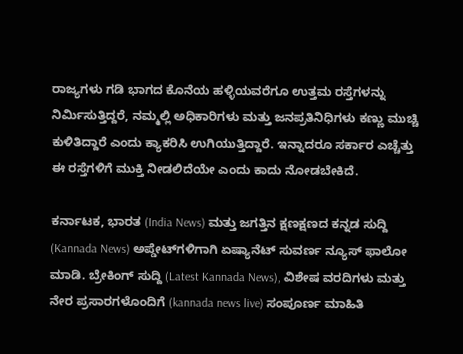ರಾಜ್ಯಗಳು ಗಡಿ ಭಾಗದ ಕೊನೆಯ ಹಳ್ಳಿಯವರೆಗೂ ಉತ್ತಮ ರಸ್ತೆಗಳನ್ನು ನಿರ್ಮಿಸುತ್ತಿದ್ದರೆ, ನಮ್ಮಲ್ಲಿ ಅಧಿಕಾರಿಗಳು ಮತ್ತು ಜನಪ್ರತಿನಿಧಿಗಳು ಕಣ್ಣು ಮುಚ್ಚಿ ಕುಳಿತಿದ್ದಾರೆ ಎಂದು ಕ್ಯಾಕರಿಸಿ ಉಗಿಯುತ್ತಿದ್ದಾರೆ. ಇನ್ನಾದರೂ ಸರ್ಕಾರ ಎಚ್ಚೆತ್ತು ಈ ರಸ್ತೆಗಳಿಗೆ ಮುಕ್ತಿ ನೀಡಲಿದೆಯೇ ಎಂದು ಕಾದು ನೋಡಬೇಕಿದೆ.

ಕರ್ನಾಟಕ, ಭಾರತ (India News) ಮತ್ತು ಜಗತ್ತಿನ ಕ್ಷಣಕ್ಷಣದ ಕನ್ನಡ ಸುದ್ದಿ (Kannada News) ಅಪ್ಡೇಟ್‌ಗಳಿಗಾಗಿ ಏಷ್ಯಾನೆಟ್ ಸುವರ್ಣ ನ್ಯೂಸ್‌ ಫಾಲೋ ಮಾಡಿ. ಬ್ರೇಕಿಂಗ್ ಸುದ್ದಿ (Latest Kannada News), ವಿಶೇಷ ವರದಿಗಳು ಮತ್ತು ನೇರ ಪ್ರಸಾರಗಳೊಂದಿಗೆ (kannada news live) ಸಂಪೂರ್ಣ ಮಾಹಿತಿ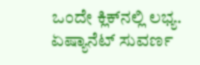ಒಂದೇ ಕ್ಲಿಕ್‌ನಲ್ಲಿ ಲಭ್ಯ. ಏಷ್ಯಾನೆಟ್ ಸುವರ್ಣ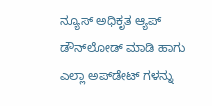ನ್ಯೂಸ್ ಅಧಿಕೃತ ಆ್ಯಪ್ ಡೌನ್‌ಲೋಡ್ ಮಾಡಿ ಹಾಗು ಎಲ್ಲಾ ಅಪ್‌ಡೇಟ್ ಗಳನ್ನು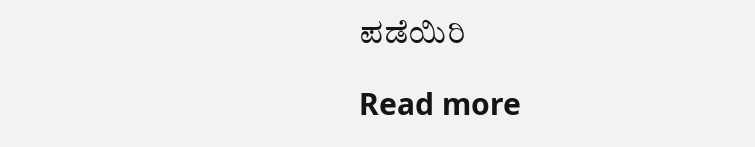ಪಡೆಯಿರಿ

Read more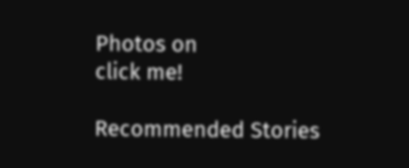Photos on
click me!

Recommended Stories